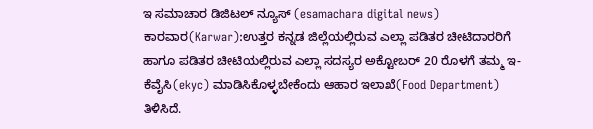ಇ ಸಮಾಚಾರ ಡಿಜಿಟಲ್‌ ನ್ಯೂಸ್‌ (esamachara digital news) ಕಾರವಾರ(Karwar):ಉತ್ತರ ಕನ್ನಡ ಜಿಲ್ಲೆಯಲ್ಲಿರುವ ಎಲ್ಲಾ ಪಡಿತರ ಚೀಟಿದಾರರಿಗೆ ಹಾಗೂ ಪಡಿತರ ಚೀಟಿಯಲ್ಲಿರುವ ಎಲ್ಲಾ ಸದಸ್ಯರ ಅಕ್ಟೋಬರ್ 20 ರೊಳಗೆ ತಮ್ಮ ಇ-ಕೆವೈಸಿ(ekyc) ಮಾಡಿಸಿಕೊಳ್ಳಬೇಕೆಂದು ಆಹಾರ ಇಲಾಖೆ(Food Department) ತಿಳಿಸಿದೆ.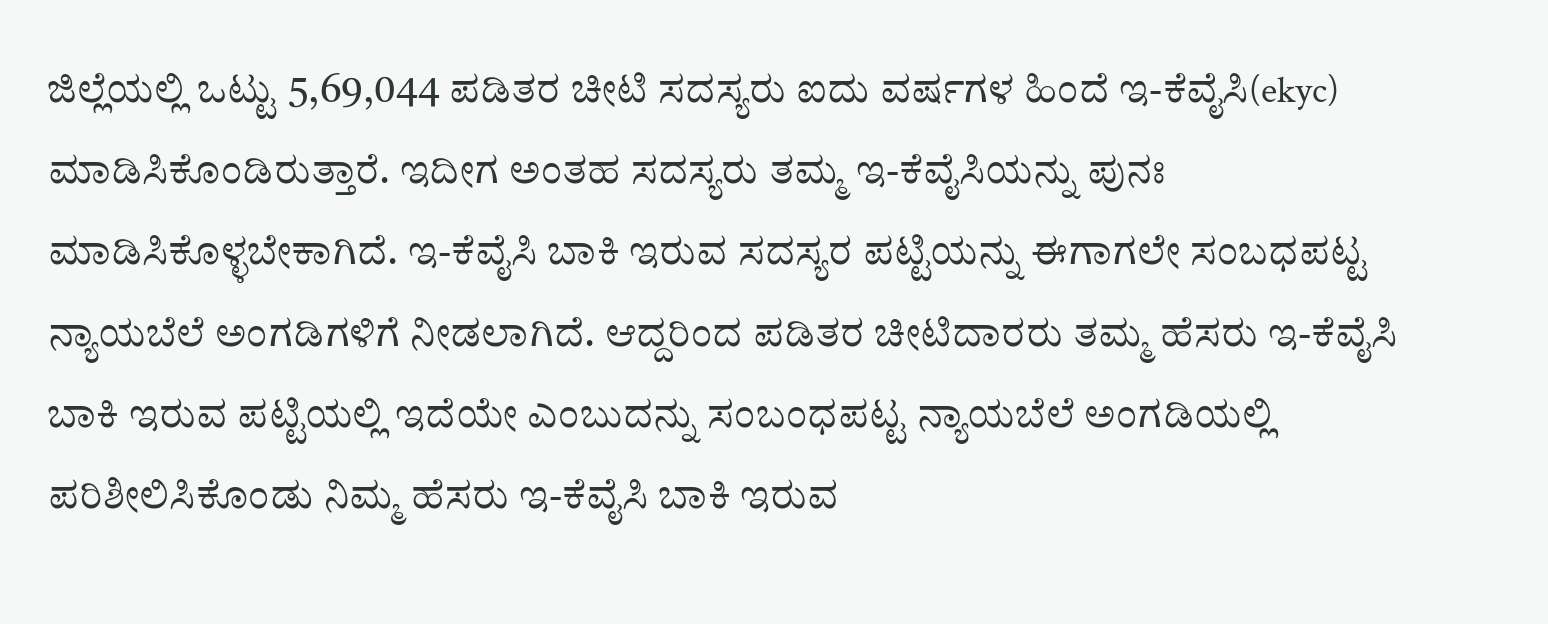ಜಿಲ್ಲೆಯಲ್ಲಿ ಒಟ್ಟು 5,69,044 ಪಡಿತರ ಚೀಟಿ ಸದಸ್ಯರು ಐದು ವರ್ಷಗಳ ಹಿಂದೆ ಇ-ಕೆವೈಸಿ(ekyc) ಮಾಡಿಸಿಕೊಂಡಿರುತ್ತಾರೆ. ಇದೀಗ ಅಂತಹ ಸದಸ್ಯರು ತಮ್ಮ ಇ-ಕೆವೈಸಿಯನ್ನು ಪುನಃ ಮಾಡಿಸಿಕೊಳ್ಳಬೇಕಾಗಿದೆ. ಇ-ಕೆವೈಸಿ ಬಾಕಿ ಇರುವ ಸದಸ್ಯರ ಪಟ್ಟಿಯನ್ನು ಈಗಾಗಲೇ ಸಂಬಧಪಟ್ಟ ನ್ಯಾಯಬೆಲೆ ಅಂಗಡಿಗಳಿಗೆ ನೀಡಲಾಗಿದೆ. ಆದ್ದರಿಂದ ಪಡಿತರ ಚೀಟಿದಾರರು ತಮ್ಮ ಹೆಸರು ಇ-ಕೆವೈಸಿ ಬಾಕಿ ಇರುವ ಪಟ್ಟಿಯಲ್ಲಿ ಇದೆಯೇ ಎಂಬುದನ್ನು ಸಂಬಂಧಪಟ್ಟ ನ್ಯಾಯಬೆಲೆ ಅಂಗಡಿಯಲ್ಲಿ ಪರಿಶೀಲಿಸಿಕೊಂಡು ನಿಮ್ಮ ಹೆಸರು ಇ-ಕೆವೈಸಿ ಬಾಕಿ ಇರುವ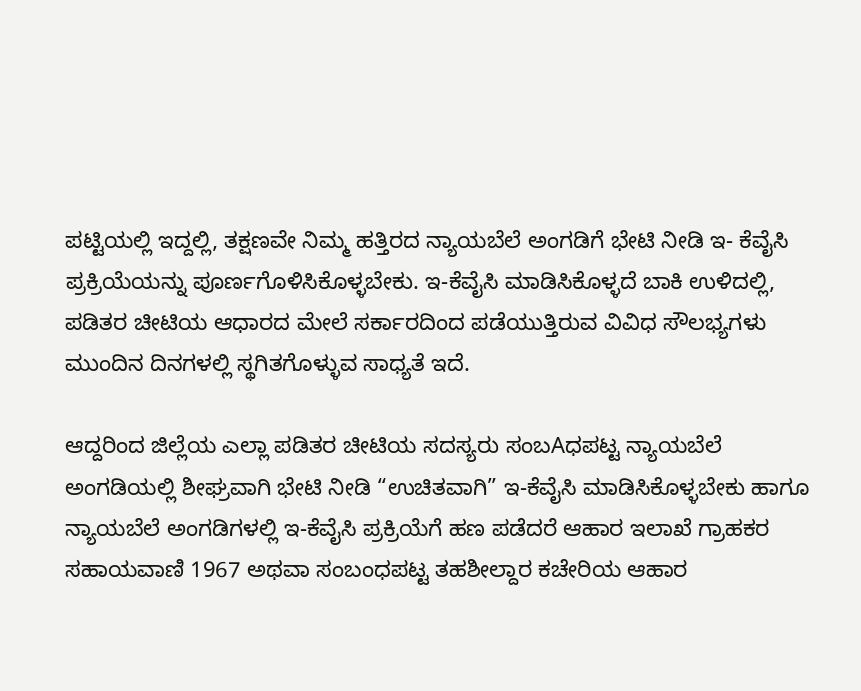ಪಟ್ಟಿಯಲ್ಲಿ ಇದ್ದಲ್ಲಿ, ತಕ್ಷಣವೇ ನಿಮ್ಮ ಹತ್ತಿರದ ನ್ಯಾಯಬೆಲೆ ಅಂಗಡಿಗೆ ಭೇಟಿ ನೀಡಿ ಇ- ಕೆವೈಸಿ ಪ್ರಕ್ರಿಯೆಯನ್ನು ಪೂರ್ಣಗೊಳಿಸಿಕೊಳ್ಳಬೇಕು. ಇ-ಕೆವೈಸಿ ಮಾಡಿಸಿಕೊಳ್ಳದೆ ಬಾಕಿ ಉಳಿದಲ್ಲಿ, ಪಡಿತರ ಚೀಟಿಯ ಆಧಾರದ ಮೇಲೆ ಸರ್ಕಾರದಿಂದ ಪಡೆಯುತ್ತಿರುವ ವಿವಿಧ ಸೌಲಭ್ಯಗಳು ಮುಂದಿನ ದಿನಗಳಲ್ಲಿ ಸ್ಥಗಿತಗೊಳ್ಳುವ ಸಾಧ್ಯತೆ ಇದೆ.

ಆದ್ದರಿಂದ ಜಿಲ್ಲೆಯ ಎಲ್ಲಾ ಪಡಿತರ ಚೀಟಿಯ ಸದಸ್ಯರು ಸಂಬAಧಪಟ್ಟ ನ್ಯಾಯಬೆಲೆ ಅಂಗಡಿಯಲ್ಲಿ ಶೀಘ್ರವಾಗಿ ಭೇಟಿ ನೀಡಿ “ಉಚಿತವಾಗಿ” ಇ-ಕೆವೈಸಿ ಮಾಡಿಸಿಕೊಳ್ಳಬೇಕು ಹಾಗೂ ನ್ಯಾಯಬೆಲೆ ಅಂಗಡಿಗಳಲ್ಲಿ ಇ-ಕೆವೈಸಿ ಪ್ರಕ್ರಿಯೆಗೆ ಹಣ ಪಡೆದರೆ ಆಹಾರ ಇಲಾಖೆ ಗ್ರಾಹಕರ ಸಹಾಯವಾಣಿ 1967 ಅಥವಾ ಸಂಬಂಧಪಟ್ಟ ತಹಶೀಲ್ದಾರ ಕಚೇರಿಯ ಆಹಾರ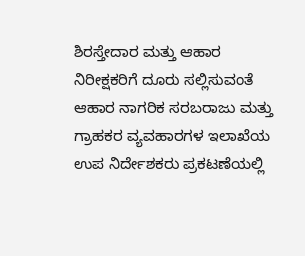ಶಿರಸ್ತೇದಾರ ಮತ್ತು ಆಹಾರ ನಿರೀಕ್ಷಕರಿಗೆ ದೂರು ಸಲ್ಲಿಸುವಂತೆ ಆಹಾರ ನಾಗರಿಕ ಸರಬರಾಜು ಮತ್ತು ಗ್ರಾಹಕರ ವ್ಯವಹಾರಗಳ ಇಲಾಖೆಯ ಉಪ ನಿರ್ದೇಶಕರು ಪ್ರಕಟಣೆಯಲ್ಲಿ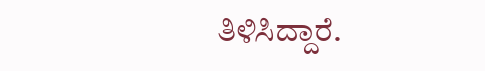ತಿಳಿಸಿದ್ದಾರೆ.